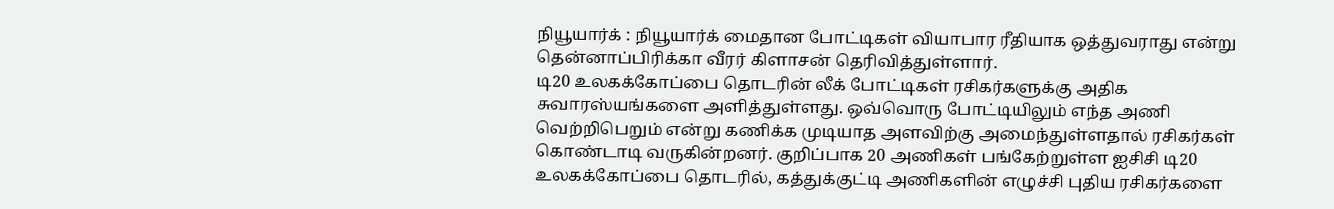நியூயார்க் : நியூயார்க் மைதான போட்டிகள் வியாபார ரீதியாக ஒத்துவராது என்று தென்னாப்பிரிக்கா வீரர் கிளாசன் தெரிவித்துள்ளார்.
டி20 உலகக்கோப்பை தொடரின் லீக் போட்டிகள் ரசிகர்களுக்கு அதிக சுவாரஸ்யங்களை அளித்துள்ளது. ஒவ்வொரு போட்டியிலும் எந்த அணி வெற்றிபெறும் என்று கணிக்க முடியாத அளவிற்கு அமைந்துள்ளதால் ரசிகர்கள் கொண்டாடி வருகின்றனர். குறிப்பாக 20 அணிகள் பங்கேற்றுள்ள ஐசிசி டி20 உலகக்கோப்பை தொடரில், கத்துக்குட்டி அணிகளின் எழுச்சி புதிய ரசிகர்களை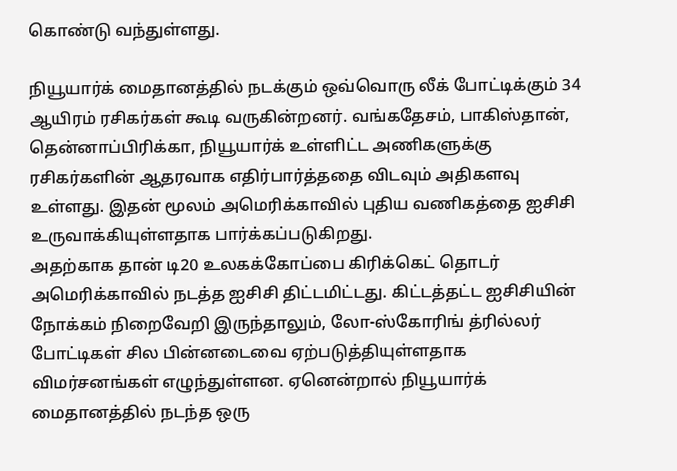கொண்டு வந்துள்ளது.

நியூயார்க் மைதானத்தில் நடக்கும் ஒவ்வொரு லீக் போட்டிக்கும் 34 ஆயிரம் ரசிகர்கள் கூடி வருகின்றனர். வங்கதேசம், பாகிஸ்தான், தென்னாப்பிரிக்கா, நியூயார்க் உள்ளிட்ட அணிகளுக்கு ரசிகர்களின் ஆதரவாக எதிர்பார்த்ததை விடவும் அதிகளவு உள்ளது. இதன் மூலம் அமெரிக்காவில் புதிய வணிகத்தை ஐசிசி உருவாக்கியுள்ளதாக பார்க்கப்படுகிறது.
அதற்காக தான் டி20 உலகக்கோப்பை கிரிக்கெட் தொடர் அமெரிக்காவில் நடத்த ஐசிசி திட்டமிட்டது. கிட்டத்தட்ட ஐசிசியின் நோக்கம் நிறைவேறி இருந்தாலும், லோ-ஸ்கோரிங் த்ரில்லர் போட்டிகள் சில பின்னடைவை ஏற்படுத்தியுள்ளதாக விமர்சனங்கள் எழுந்துள்ளன. ஏனென்றால் நியூயார்க் மைதானத்தில் நடந்த ஒரு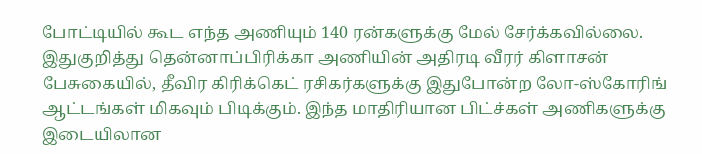போட்டியில் கூட எந்த அணியும் 140 ரன்களுக்கு மேல் சேர்க்கவில்லை.
இதுகுறித்து தென்னாப்பிரிக்கா அணியின் அதிரடி வீரர் கிளாசன் பேசுகையில், தீவிர கிரிக்கெட் ரசிகர்களுக்கு இதுபோன்ற லோ-ஸ்கோரிங் ஆட்டங்கள் மிகவும் பிடிக்கும். இந்த மாதிரியான பிட்ச்கள் அணிகளுக்கு இடையிலான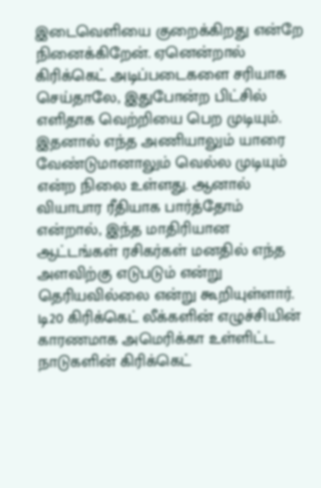இடைவெளியை குறைக்கிறது என்றே நினைக்கிறேன். ஏனென்றால் கிரிக்கெட் அடிப்படைகளை சரியாக செய்தாலே, இதுபோன்ற பிட்சில் எளிதாக வெற்றியை பெற முடியும்.
இதனால் எந்த அணியாலும் யாரை வேண்டுமானாலும் வெல்ல முடியும் என்ற நிலை உள்ளது. ஆனால் வியாபார ரீதியாக பார்த்தோம் என்றால், இந்த மாதிரியான ஆட்டங்கள் ரசிகர்கள் மனதில் எந்த அளவிற்கு எடுபடும் என்று தெரியவில்லை என்று கூறியுள்ளார். டி20 கிரிக்கெட் லீக்களின் எழுச்சியின் காரணமாக அமெரிக்கா உள்ளிட்ட நாடுகளின் கிரிக்கெட்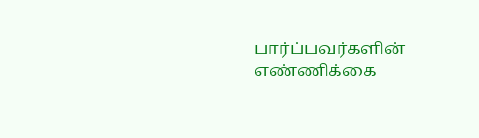பார்ப்பவர்களின் எண்ணிக்கை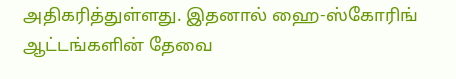அதிகரித்துள்ளது. இதனால் ஹை-ஸ்கோரிங் ஆட்டங்களின் தேவை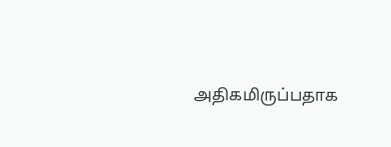அதிகமிருப்பதாக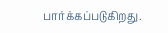பார்க்கப்படுகிறது.